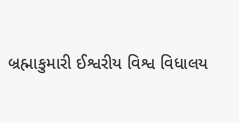બ્રહ્માકુમારી ઈશ્વરીય વિશ્વ વિધાલય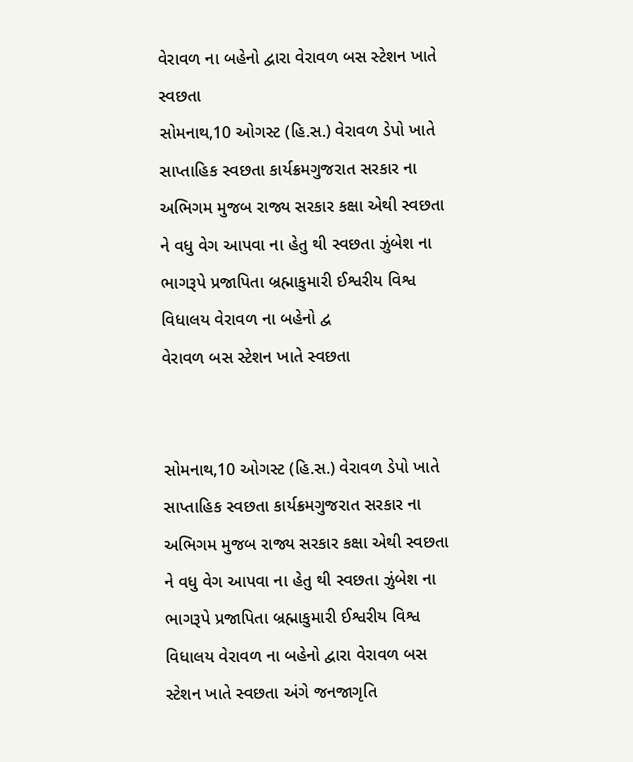વેરાવળ ના બહેનો દ્વારા વેરાવળ બસ સ્ટેશન ખાતે સ્વછતા
સોમનાથ,10 ઓગસ્ટ (હિ.સ.) વેરાવળ ડેપો ખાતે સાપ્તાહિક સ્વછતા કાર્યક્રમગુજરાત સરકાર ના અભિગમ મુજબ રાજ્ય સરકાર કક્ષા એથી સ્વછતા ને વધુ વેગ આપવા ના હેતુ થી સ્વછતા ઝુંબેશ ના ભાગરૂપે પ્રજાપિતા બ્રહ્માકુમારી ઈશ્વરીય વિશ્વ વિધાલય વેરાવળ ના બહેનો દ્વ
વેરાવળ બસ સ્ટેશન ખાતે સ્વછતા


સોમનાથ,10 ઓગસ્ટ (હિ.સ.) વેરાવળ ડેપો ખાતે સાપ્તાહિક સ્વછતા કાર્યક્રમગુજરાત સરકાર ના અભિગમ મુજબ રાજ્ય સરકાર કક્ષા એથી સ્વછતા ને વધુ વેગ આપવા ના હેતુ થી સ્વછતા ઝુંબેશ ના ભાગરૂપે પ્રજાપિતા બ્રહ્માકુમારી ઈશ્વરીય વિશ્વ વિધાલય વેરાવળ ના બહેનો દ્વારા વેરાવળ બસ સ્ટેશન ખાતે સ્વછતા અંગે જનજાગૃતિ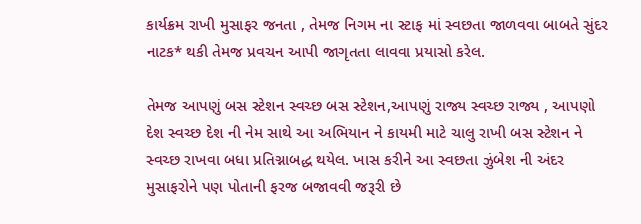કાર્યક્રમ રાખી મુસાફર જનતા , તેમજ નિગમ ના સ્ટાફ માં સ્વછતા જાળવવા બાબતે સુંદર નાટક* થકી તેમજ પ્રવચન આપી જાગૃતતા લાવવા પ્રયાસો કરેલ.

તેમજ આપણું બસ સ્ટેશન સ્વચ્છ બસ સ્ટેશન,આપણું રાજ્ય સ્વચ્છ રાજ્ય , આપણો દેશ સ્વચ્છ દેશ ની નેમ સાથે આ અભિયાન ને કાયમી માટે ચાલુ રાખી બસ સ્ટેશન ને સ્વચ્છ રાખવા બધા પ્રતિગ્નાબદ્ધ થયેલ. ખાસ કરીને આ સ્વછતા ઝુંબેશ ની અંદર મુસાફરોને પણ પોતાની ફરજ બજાવવી જરૂરી છે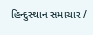હિન્દુસ્થાન સમાચાર /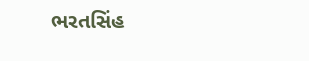ભરતસિંહ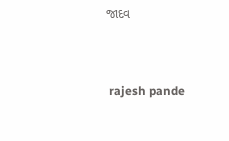જાદવ


 rajesh pande